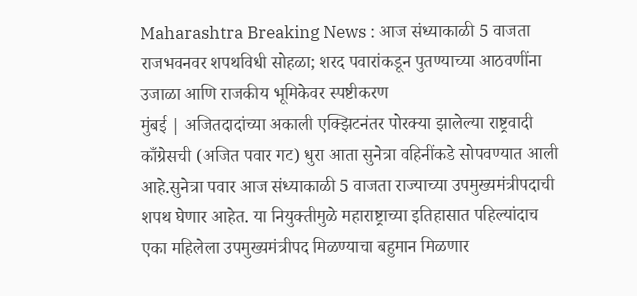Maharashtra Breaking News : आज संध्याकाळी 5 वाजता राजभवनवर शपथविधी सोहळा; शरद पवारांकडून पुतण्याच्या आठवणींना उजाळा आणि राजकीय भूमिकेवर स्पष्टीकरण
मुंबई | अजितदादांच्या अकाली एक्झिटनंतर पोरक्या झालेल्या राष्ट्रवादी काँग्रेसची (अजित पवार गट) धुरा आता सुनेत्रा वहिनींकडे सोपवण्यात आली आहे.सुनेत्रा पवार आज संध्याकाळी 5 वाजता राज्याच्या उपमुख्यमंत्रीपदाची शपथ घेणार आहेत. या नियुक्तीमुळे महाराष्ट्राच्या इतिहासात पहिल्यांदाच एका महिलेला उपमुख्यमंत्रीपद मिळण्याचा बहुमान मिळणार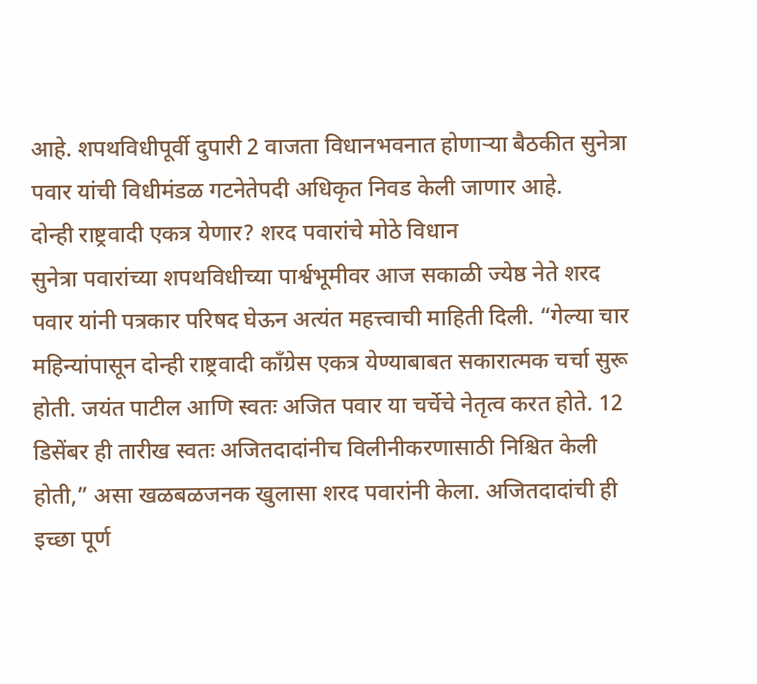आहे. शपथविधीपूर्वी दुपारी 2 वाजता विधानभवनात होणाऱ्या बैठकीत सुनेत्रा पवार यांची विधीमंडळ गटनेतेपदी अधिकृत निवड केली जाणार आहे.
दोन्ही राष्ट्रवादी एकत्र येणार? शरद पवारांचे मोठे विधान
सुनेत्रा पवारांच्या शपथविधीच्या पार्श्वभूमीवर आज सकाळी ज्येष्ठ नेते शरद पवार यांनी पत्रकार परिषद घेऊन अत्यंत महत्त्वाची माहिती दिली. “गेल्या चार महिन्यांपासून दोन्ही राष्ट्रवादी काँग्रेस एकत्र येण्याबाबत सकारात्मक चर्चा सुरू होती. जयंत पाटील आणि स्वतः अजित पवार या चर्चेचे नेतृत्व करत होते. 12 डिसेंबर ही तारीख स्वतः अजितदादांनीच विलीनीकरणासाठी निश्चित केली होती,” असा खळबळजनक खुलासा शरद पवारांनी केला. अजितदादांची ही इच्छा पूर्ण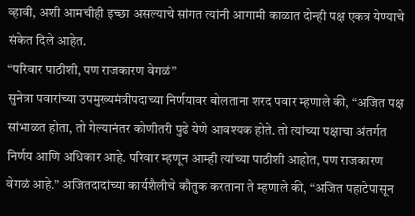व्हावी, अशी आमचीही इच्छा असल्याचे सांगत त्यांनी आगामी काळात दोन्ही पक्ष एकत्र येण्याचे संकेत दिले आहेत.
“परिवार पाठीशी, पण राजकारण वेगळं”
सुनेत्रा पवारांच्या उपमुख्यमंत्रीपदाच्या निर्णयावर बोलताना शरद पवार म्हणाले की, “अजित पक्ष सांभाळत होता, तो गेल्यानंतर कोणीतरी पुढे येणे आवश्यक होते. तो त्यांच्या पक्षाचा अंतर्गत निर्णय आणि अधिकार आहे. परिवार म्हणून आम्ही त्यांच्या पाठीशी आहोत, पण राजकारण वेगळं आहे.” अजितदादांच्या कार्यशैलीचे कौतुक करताना ते म्हणाले की, “अजित पहाटेपासून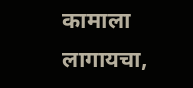कामाला लागायचा,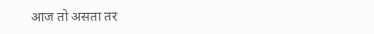आज तो असता तर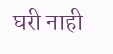घरी नाही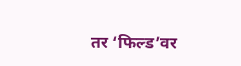तर ‘फिल्ड’वर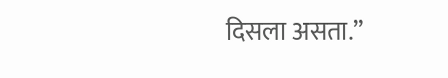दिसला असता.”